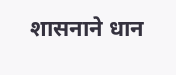शासनाने धान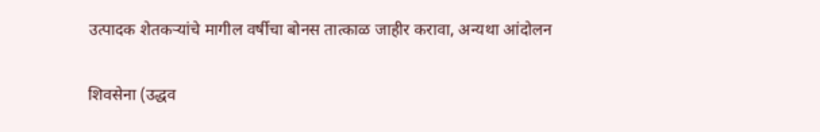उत्पादक शेतकऱ्यांचे मागील वर्षीचा बोनस तात्काळ जाहीर करावा, अन्यथा आंदोलन

शिवसेना (उद्धव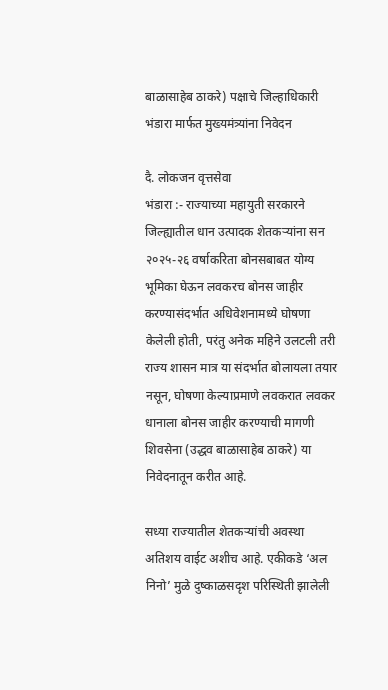बाळासाहेब ठाकरे) पक्षाचे जिल्हाधिकारी भंडारा मार्फत मुख्यमंत्र्यांना निवेदन

दै. लोकजन वृत्तसेवा
भंडारा :- राज्याच्या महायुती सरकारने जिल्ह्यातील धान उत्पादक शेतकऱ्यांना सन २०२५-२६ वर्षाकरिता बोनसबाबत योग्य भूमिका घेऊन लवकरच बोनस जाहीर करण्यासंदर्भात अधिवेशनामध्ये घोषणा केलेली होती, परंतु अनेक महिने उलटली तरी राज्य शासन मात्र या संदर्भात बोलायला तयार नसून, घोषणा केल्याप्रमाणे लवकरात लवकर धानाला बोनस जाहीर करण्याची मागणी शिवसेना (उद्धव बाळासाहेब ठाकरे) या निवेदनातून करीत आहे.

सध्या राज्यातील शेतकऱ्यांची अवस्था अतिशय वाईट अशीच आहे. एकीकडे ‘अल निनो’ मुळे दुष्काळसदृश परिस्थिती झालेली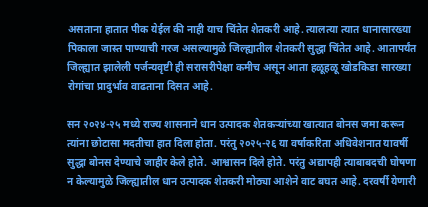असताना हातात पीक येईल की नाही याच चिंतेत शेतकरी आहे. त्यालत्या त्यात धानासारख्या पिकाला जास्त पाण्याची गरज असल्यामुळे जिल्ह्यातील शेतकरी सुद्धा चिंतेत आहे. आतापर्यंत जिल्ह्यात झालेली पर्जन्यवृष्टी ही सरासरीपेक्षा कमीच असून आता हळूहळू खोडकिडा सारख्या रोगांचा प्रादुर्भाव वाढताना दिसत आहे.

सन २०२४-२५ मध्ये राज्य शासनाने धान उत्पादक शेतकऱ्यांच्या खात्यात बोनस जमा करून त्यांना छोटासा मदतीचा हात दिला होता. परंतु २०२५-२६ या वर्षाकरिता अधिवेशनात यावर्षी सुद्धा बोनस देण्याचे जाहीर केले होते. आश्वासन दिले होते. परंतु अद्यापही त्याबाबदची घोषणा न केल्यामुळे जिल्ह्यातील धान उत्पादक शेतकरी मोठ्या आशेने वाट बघत आहे. दरवर्षी येणारी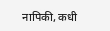नापिकी, कधी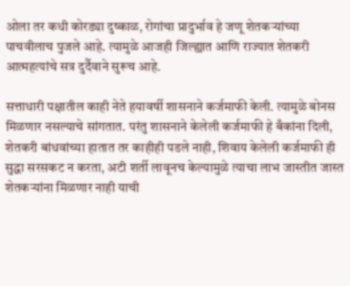ओला तर कधी कोरड्या दुष्काळ, रोगांचा प्रादुर्भाव हे जणू शेतकऱ्यांच्या पाचवीलाच पुजले आहे. त्यामुळे आजही जिल्ह्यात आणि राज्यात शेतकरी आत्महत्यांचे सत्र दुर्दैवाने सुरूच आहे.

सत्ताधारी पक्षातील काही नेते हयावर्षी शासनाने कर्जमाफी केली. त्यामुळे बोनस मिळणार नसल्याचे सांगतात. परंतु शासनाने केलेली कर्जमाफी हे बँकांना दिली, शेतकरी बांधवांच्या हातात तर काहीही पडले नाही, शिवाय केलेली कर्जमाफी ही सुद्धा सरसकट न करता, अटी शर्ती लावूनच केल्यामुळे त्याचा लाभ जास्तीत जास्त शेतकऱ्यांना मिळणार नाही याची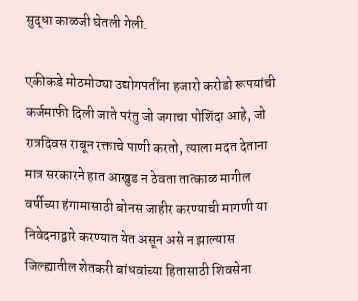सुद्धा काळजी घेतली गेली.

एकीकडे मोठमोठ्या उद्योगपतींना हजारो करोडो रूपयांची कर्जमाफी दिली जाते परंतु जो जगाचा पोशिंदा आहे, जो रात्रदिवस राबून रक्ताचे पाणी करतो, त्याला मदत देताना मात्र सरकारने हात आखुड न ठेवता तात्काळ मागील वर्षीच्या हंगामासाठी बोनस जाहीर करण्याची मागणी या निवेदनाद्वारे करण्यात येत असून असे न झाल्यास जिल्ह्यातील शेतकरी बांधवांच्या हितासाठी शिवसेना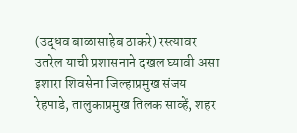(उद्धव बाळासाहेब ठाकरे) रस्त्यावर उतरेल याची प्रशासनाने दखल घ्यावी असा इशारा शिवसेना जिल्हाप्रमुख संजय रेहपाडे, तालुकाप्रमुख तिलक साव्हें, शहर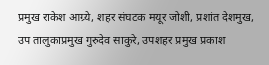प्रमुख राकेश आग्र्ये, शहर संघटक मयूर जोशी, प्रशांत देशमुख, उप तालुकाप्रमुख गुरुदेव साकुरे, उपशहर प्रमुख प्रकाश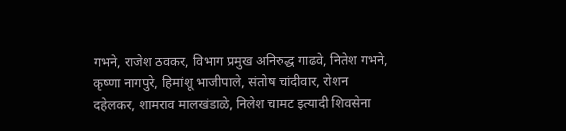गभने, राजेश ठवकर, विभाग प्रमुख अनिरुद्ध गाढवे, नितेश गभने, कृष्णा नागपुरे, हिमांशू भाजीपाले, संतोष चांदीवार, रोशन दहेलकर, शामराव मालखंडाळे, निलेश चामट इत्यादी शिवसेना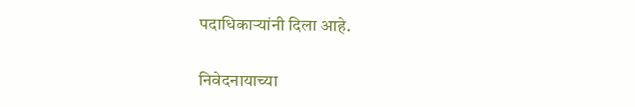पदाधिकाऱ्यांनी दिला आहे.

निवेदनायाच्या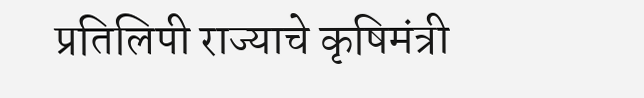प्रतिलिपी राज्याचे कृषिमंत्री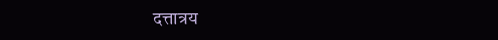दत्तात्रय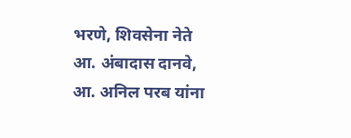भरणे, शिवसेना नेते आ. अंबादास दानवे, आ. अनिल परब यांना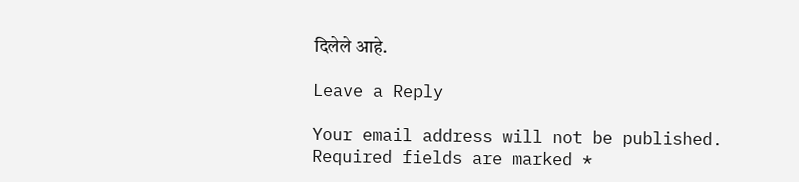दिलेले आहे.

Leave a Reply

Your email address will not be published. Required fields are marked *